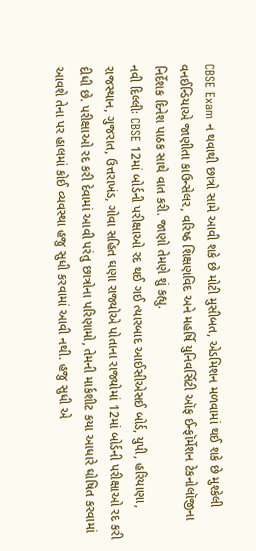CBSE Exam ન થવાથી છાત્રો સામે આવી શકે છે મોટી મુસીબત, એડમિશન મળવામાં થઈ શકે છે મુશ્કેલી
વનઈન્ડિયાએ જાણીતા કાઉન્સેલર, વરિષ્ઠ શિક્ષણવિદ અને મહર્ષિ યુનિવર્સિટી ઑફ ઈન્ફૉર્મેશન ટેકનોલૉજીના નિર્દેશક દિનેશ પાઠક સાથે વાત કરી. જાણો તેમણે શું કહ્યુ.
નવી દિલ્લીઃ CBSE 12માં બોર્ડની પરીક્ષાઓ રદ થઈ ગઈ ત્યારબાદ આઈસીએસઈ બોર્ડ, યુપી, હરિયાણા, રાજસ્થાન, ગુજરાત, ઉત્તરાખંડ, ગોવા સહિત ઘણા રાજ્યોએ પોતાના રાજ્યોમાં 12માં બોર્ડની પરીક્ષાઓ રદ કરી દીધી છે. પરીક્ષાઓ રદ કરી દેવામાં આવી પરંતુ છાત્રોના પરિણામો, તેમની માર્કશીટ કયા આધારે ઘોષિત કરવામાં આવશે તેના પર હાલમાં કોઈ વ્યવસ્થા હજુ સુધી કરવામાં આવી નથી. હજુ સુધી એ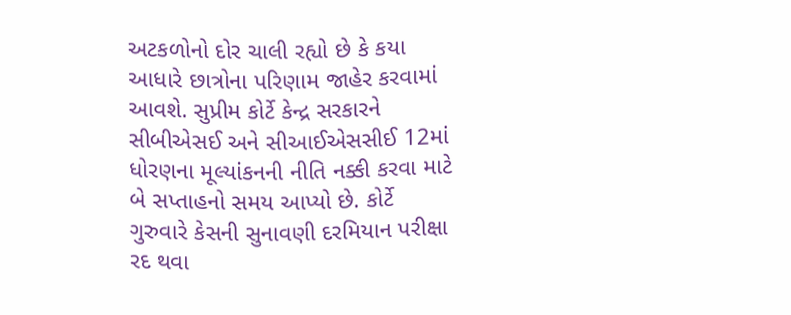અટકળોનો દોર ચાલી રહ્યો છે કે કયા આધારે છાત્રોના પરિણામ જાહેર કરવામાં આવશે. સુપ્રીમ કોર્ટે કેન્દ્ર સરકારને સીબીએસઈ અને સીઆઈએસસીઈ 12માં ધોરણના મૂલ્યાંકનની નીતિ નક્કી કરવા માટે બે સપ્તાહનો સમય આપ્યો છે. કોર્ટે ગુરુવારે કેસની સુનાવણી દરમિયાન પરીક્ષા રદ થવા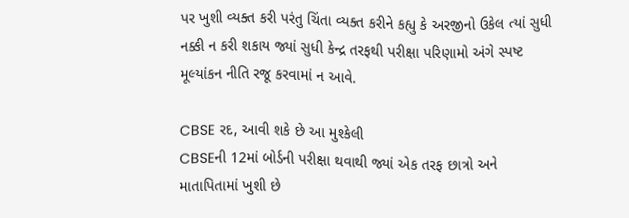પર ખુશી વ્યક્ત કરી પરંતુ ચિંતા વ્યક્ત કરીને કહ્યુ કે અરજીનો ઉકેલ ત્યાં સુધી નક્કી ન કરી શકાય જ્યાં સુધી કેન્દ્ર તરફથી પરીક્ષા પરિણામો અંગે સ્પષ્ટ મૂલ્યાંકન નીતિ રજૂ કરવામાં ન આવે.

CBSE રદ, આવી શકે છે આ મુશ્કેલી
CBSEની 12માં બોર્ડની પરીક્ષા થવાથી જ્યાં એક તરફ છાત્રો અને માતાપિતામાં ખુશી છે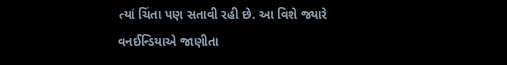ત્યાં ચિંતા પણ સતાવી રહી છે. આ વિશે જ્યારે વનઈન્ડિયાએ જાણીતા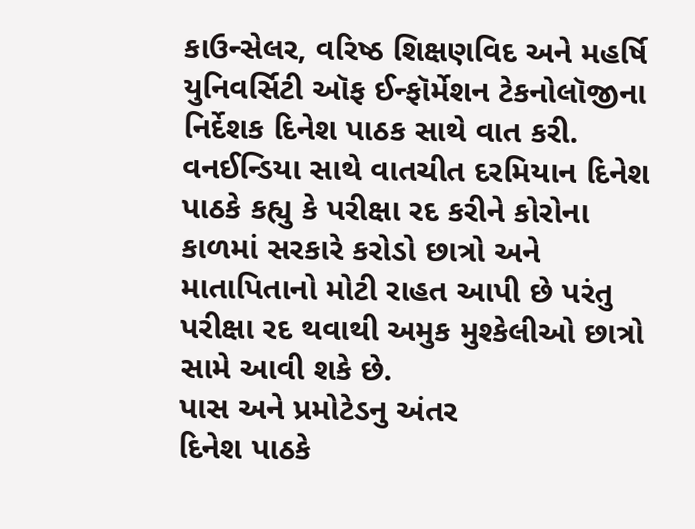કાઉન્સેલર, વરિષ્ઠ શિક્ષણવિદ અને મહર્ષિ યુનિવર્સિટી ઑફ ઈન્ફૉર્મેશન ટેકનોલૉજીના નિર્દેશક દિનેશ પાઠક સાથે વાત કરી. વનઈન્ડિયા સાથે વાતચીત દરમિયાન દિનેશ પાઠકે કહ્યુ કે પરીક્ષા રદ કરીને કોરોના કાળમાં સરકારે કરોડો છાત્રો અને માતાપિતાનો મોટી રાહત આપી છે પરંતુ પરીક્ષા રદ થવાથી અમુક મુશ્કેલીઓ છાત્રો સામે આવી શકે છે.
પાસ અને પ્રમોટેડનુ અંતર
દિનેશ પાઠકે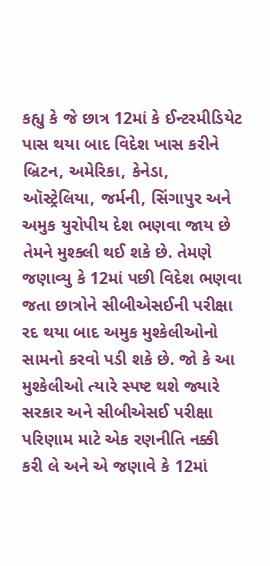કહ્યુ કે જે છાત્ર 12માં કે ઈન્ટરમીડિયેટ પાસ થયા બાદ વિદેશ ખાસ કરીને બ્રિટન, અમેરિકા, કેનેડા, ઑસ્ટ્રેલિયા, જર્મની, સિંગાપુર અને અમુક યુરોપીય દેશ ભણવા જાય છે તેમને મુશ્ક્લી થઈ શકે છે. તેમણે જણાવ્યુ કે 12માં પછી વિદેશ ભણવા જતા છાત્રોને સીબીએસઈની પરીક્ષા રદ થયા બાદ અમુક મુશ્કેલીઓનો સામનો કરવો પડી શકે છે. જો કે આ મુશ્કેલીઓ ત્યારે સ્પષ્ટ થશે જ્યારે સરકાર અને સીબીએસઈ પરીક્ષા પરિણામ માટે એક રણનીતિ નક્કી કરી લે અને એ જણાવે કે 12માં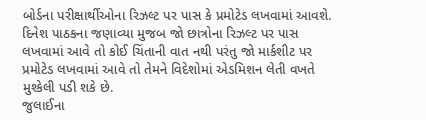બોર્ડના પરીક્ષાર્થીઓના રિઝલ્ટ પર પાસ કે પ્રમોટેડ લખવામાં આવશે. દિનેશ પાઠકના જણાવ્યા મુજબ જો છાત્રોના રિઝલ્ટ પર પાસ લખવામાં આવે તો કોઈ ચિંતાની વાત નથી પરંતુ જો માર્કશીટ પર પ્રમોટેડ લખવામાં આવે તો તેમને વિદેશોમાં એડમિશન લેતી વખતે મુશ્કેલી પડી શકે છે.
જુલાઈના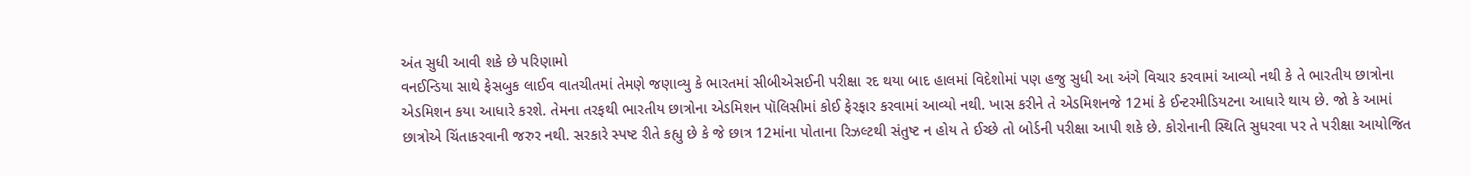અંત સુધી આવી શકે છે પરિણામો
વનઈન્ડિયા સાથે ફેસબુક લાઈવ વાતચીતમાં તેમણે જણાવ્યુ કે ભારતમાં સીબીએસઈની પરીક્ષા રદ થયા બાદ હાલમાં વિદેશોમાં પણ હજુ સુધી આ અંગે વિચાર કરવામાં આવ્યો નથી કે તે ભારતીય છાત્રોના એડમિશન કયા આધારે કરશે. તેમના તરફથી ભારતીય છાત્રોના એડમિશન પૉલિસીમાં કોઈ ફેરફાર કરવામાં આવ્યો નથી. ખાસ કરીને તે એડમિશનજે 12માં કે ઈન્ટરમીડિયટના આધારે થાય છે. જો કે આમાં છાત્રોએ ચિંતાકરવાની જરુર નથી. સરકારે સ્પષ્ટ રીતે કહ્યુ છે કે જે છાત્ર 12માંના પોતાના રિઝલ્ટથી સંતુષ્ટ ન હોય તે ઈચ્છે તો બોર્ડની પરીક્ષા આપી શકે છે. કોરોનાની સ્થિતિ સુધરવા પર તે પરીક્ષા આયોજિત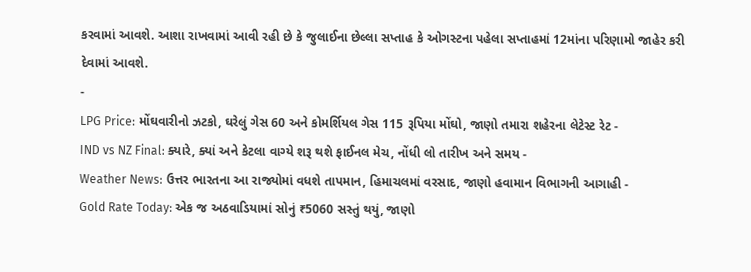કરવામાં આવશે. આશા રાખવામાં આવી રહી છે કે જુલાઈના છેલ્લા સપ્તાહ કે ઓગસ્ટના પહેલા સપ્તાહમાં 12માંના પરિણામો જાહેર કરી દેવામાં આવશે.
-
LPG Price: મોંઘવારીનો ઝટકો, ઘરેલું ગેસ 60 અને કોમર્શિયલ ગેસ 115 રૂપિયા મોંઘો, જાણો તમારા શહેરના લેટેસ્ટ રેટ -
IND vs NZ Final: ક્યારે, ક્યાં અને કેટલા વાગ્યે શરૂ થશે ફાઈનલ મેચ, નોંધી લો તારીખ અને સમય -
Weather News: ઉત્તર ભારતના આ રાજ્યોમાં વધશે તાપમાન, હિમાચલમાં વરસાદ, જાણો હવામાન વિભાગની આગાહી -
Gold Rate Today: એક જ અઠવાડિયામાં સોનું ₹5060 સસ્તું થયું, જાણો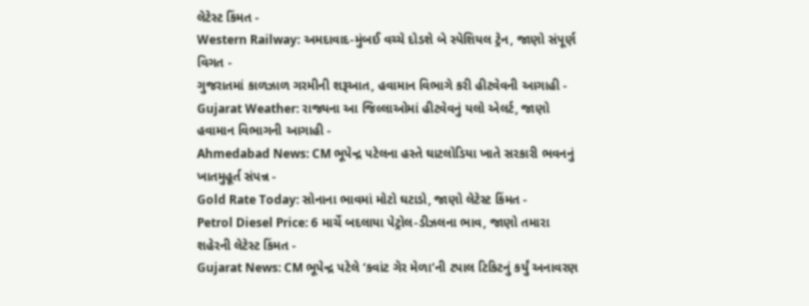લેટેસ્ટ કિંમત -
Western Railway: અમદાવાદ-મુંબઈ વચ્ચે દોડશે બે સ્પેશિયલ ટ્રેન, જાણો સંપૂર્ણ વિગત -
ગુજરાતમાં કાળઝાળ ગરમીની શરૂઆત, હવામાન વિભાગે કરી હીટવેવની આગાહી -
Gujarat Weather: રાજ્યના આ જિલ્લાઓમાં હીટવેવનું યલો એલર્ટ, જાણો હવામાન વિભાગની આગાહી -
Ahmedabad News: CM ભૂપેન્દ્ર પટેલના હસ્તે ઘાટલોડિયા ખાતે સરકારી ભવનનું ખાતમુહૂર્ત સંપન્ન -
Gold Rate Today: સોનાના ભાવમાં મોટો ઘટાડો, જાણો લેટેસ્ટ કિંમત -
Petrol Diesel Price: 6 માર્ચે બદલાયા પેટ્રોલ-ડીઝલના ભાવ, જાણો તમારા શહેરની લેટેસ્ટ કિંમત -
Gujarat News: CM ભૂપેન્દ્ર પટેલે ‘કવાંટ ગેર મેળા’ની ટપાલ ટિકિટનું કર્યું અનાવરણ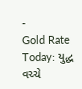-
Gold Rate Today: યુદ્ધ વચ્ચે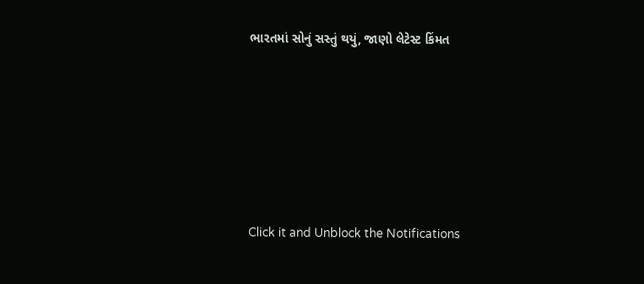ભારતમાં સોનું સસ્તું થયું, જાણો લેટેસ્ટ કિંમત








Click it and Unblock the Notifications